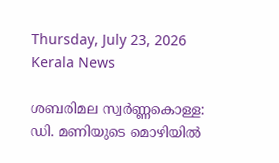Thursday, July 23, 2026
Kerala News

ശബരിമല സ്വര്‍ണ്ണകൊള്ള: ഡി. മണിയുടെ മൊഴിയില്‍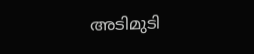അടിമുടി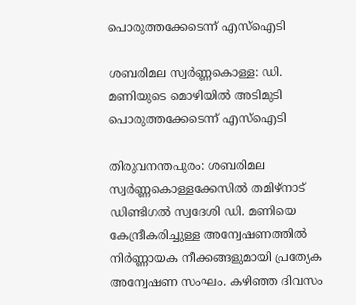പൊരുത്തക്കേടെന്ന് എസ്‌ഐടി

ശബരിമല സ്വര്‍ണ്ണകൊള്ള: ഡി. മണിയുടെ മൊഴിയില്‍ അടിമുടി പൊരുത്തക്കേടെന്ന് എസ്‌ഐടി

തിരുവനന്തപുരം: ശബരിമല സ്വര്‍ണ്ണകൊള്ളക്കേസില്‍ തമിഴ്നാട് ഡിണ്ടിഗല്‍ സ്വദേശി ഡി. മണിയെ കേന്ദ്രീകരിച്ചുള്ള അന്വേഷണത്തില്‍ നിര്‍ണ്ണായക നീക്കങ്ങളുമായി പ്രത്യേക അന്വേഷണ സംഘം. കഴിഞ്ഞ ദിവസം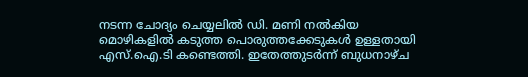നടന്ന ചോദ്യം ചെയ്യലില്‍ ഡി. മണി നല്‍കിയ മൊഴികളില്‍ കടുത്ത പൊരുത്തക്കേടുകള്‍ ഉള്ളതായി എസ്.ഐ.ടി കണ്ടെത്തി. ഇതേത്തുടര്‍ന്ന് ബുധനാഴ്ച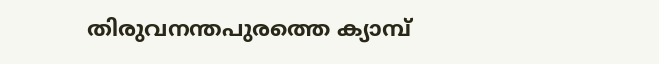തിരുവനന്തപുരത്തെ ക്യാമ്പ്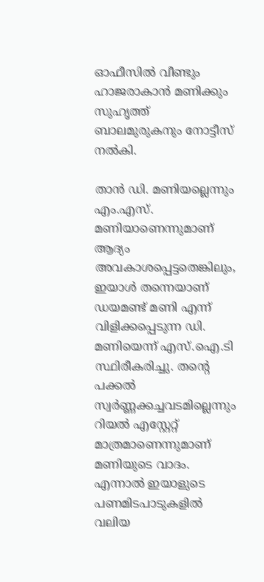ഓഫീസില്‍ വീണ്ടും ഹാജരാകാന്‍ മണിക്കും സുഹൃത്ത് ബാലമുരുകനും നോട്ടീസ് നല്‍കി.

താന്‍ ഡി. മണിയല്ലെന്നും എം.എസ്. മണിയാണെന്നുമാണ് ആദ്യം അവകാശപ്പെട്ടതെങ്കിലും, ഇയാള്‍ തന്നെയാണ് ഡയമണ്ട് മണി എന്ന് വിളിക്കപ്പെടുന്ന ഡി. മണിയെന്ന് എസ്.ഐ.ടി സ്ഥിരീകരിച്ചു. തന്റെ പക്കല്‍ സ്വര്‍ണ്ണക്കച്ചവടമില്ലെന്നും റിയല്‍ എസ്റ്റേറ്റ് മാത്രമാണെന്നുമാണ് മണിയുടെ വാദം. എന്നാല്‍ ഇയാളുടെ പണമിടപാടുകളില്‍ വലിയ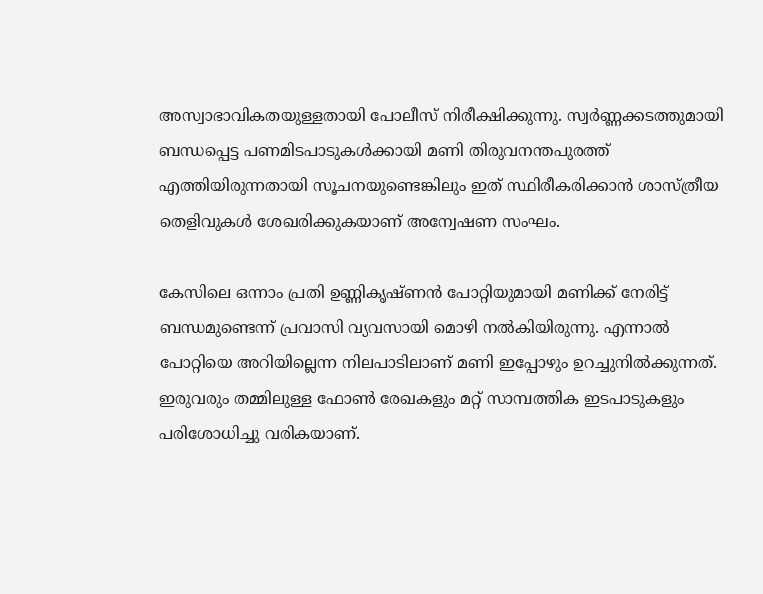അസ്വാഭാവികതയുള്ളതായി പോലീസ് നിരീക്ഷിക്കുന്നു. സ്വര്‍ണ്ണക്കടത്തുമായി ബന്ധപ്പെട്ട പണമിടപാടുകള്‍ക്കായി മണി തിരുവനന്തപുരത്ത് എത്തിയിരുന്നതായി സൂചനയുണ്ടെങ്കിലും ഇത് സ്ഥിരീകരിക്കാന്‍ ശാസ്ത്രീയ തെളിവുകള്‍ ശേഖരിക്കുകയാണ് അന്വേഷണ സംഘം.

കേസിലെ ഒന്നാം പ്രതി ഉണ്ണികൃഷ്ണന്‍ പോറ്റിയുമായി മണിക്ക് നേരിട്ട് ബന്ധമുണ്ടെന്ന് പ്രവാസി വ്യവസായി മൊഴി നല്‍കിയിരുന്നു. എന്നാല്‍ പോറ്റിയെ അറിയില്ലെന്ന നിലപാടിലാണ് മണി ഇപ്പോഴും ഉറച്ചുനില്‍ക്കുന്നത്. ഇരുവരും തമ്മിലുള്ള ഫോണ്‍ രേഖകളും മറ്റ് സാമ്പത്തിക ഇടപാടുകളും പരിശോധിച്ചു വരികയാണ്.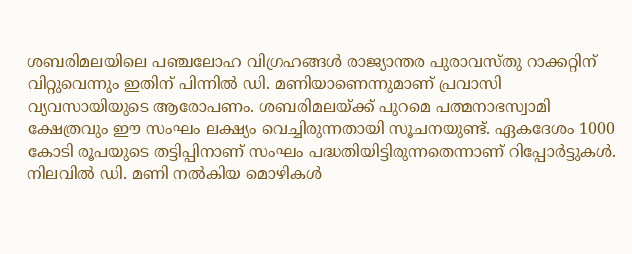ശബരിമലയിലെ പഞ്ചലോഹ വിഗ്രഹങ്ങള്‍ രാജ്യാന്തര പുരാവസ്തു റാക്കറ്റിന് വിറ്റുവെന്നും ഇതിന് പിന്നില്‍ ഡി. മണിയാണെന്നുമാണ് പ്രവാസി വ്യവസായിയുടെ ആരോപണം. ശബരിമലയ്ക്ക് പുറമെ പത്മനാഭസ്വാമി ക്ഷേത്രവും ഈ സംഘം ലക്ഷ്യം വെച്ചിരുന്നതായി സൂചനയുണ്ട്. ഏകദേശം 1000 കോടി രൂപയുടെ തട്ടിപ്പിനാണ് സംഘം പദ്ധതിയിട്ടിരുന്നതെന്നാണ് റിപ്പോര്‍ട്ടുകള്‍. നിലവില്‍ ഡി. മണി നല്‍കിയ മൊഴികള്‍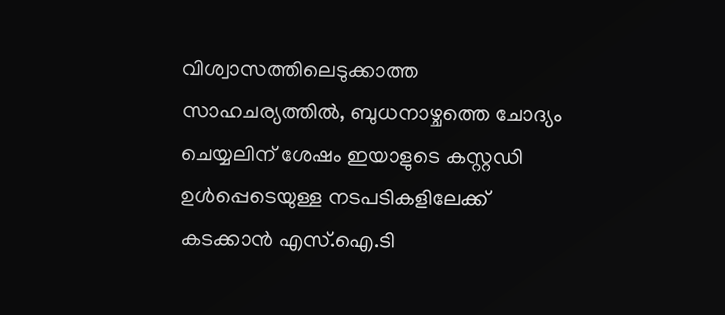വിശ്വാസത്തിലെടുക്കാത്ത സാഹചര്യത്തില്‍, ബുധനാഴ്ചത്തെ ചോദ്യം ചെയ്യലിന് ശേഷം ഇയാളുടെ കസ്റ്റഡി ഉള്‍പ്പെടെയുള്ള നടപടികളിലേക്ക് കടക്കാന്‍ എസ്.ഐ.ടി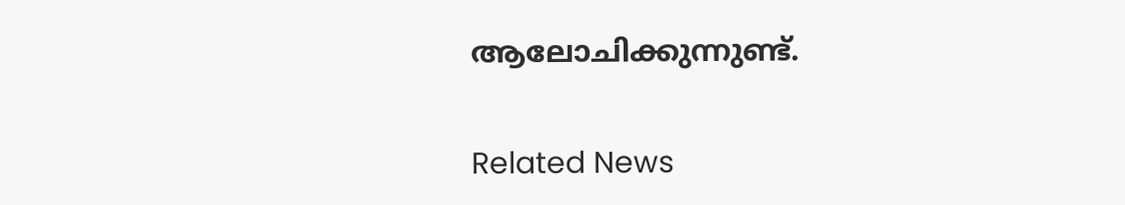ആലോചിക്കുന്നുണ്ട്.


Related News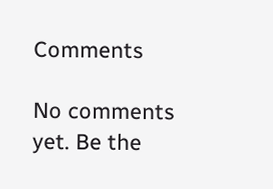Comments

No comments yet. Be the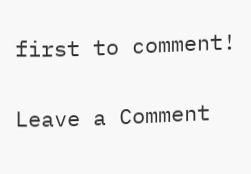first to comment!

Leave a Comment